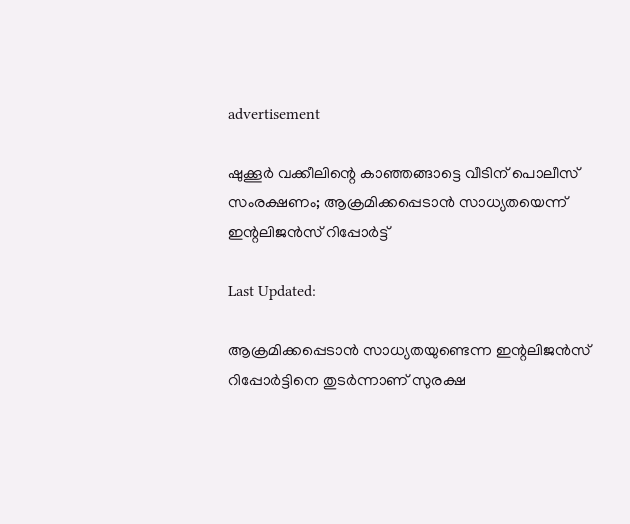advertisement

ഷുക്കൂർ വക്കീലിന്റെ കാഞ്ഞങ്ങാട്ടെ വീടിന് പൊലീസ് സംരക്ഷണം; ആക്രമിക്കപ്പെടാൻ സാധ്യതയെന്ന് ഇന്റലിജൻസ് റിപ്പോർട്ട്

Last Updated:

ആക്രമിക്കപ്പെടാൻ സാധ്യതയുണ്ടെന്ന ഇന്റലിജൻസ് റിപ്പോർട്ടിനെ തുടർന്നാണ് സുരക്ഷ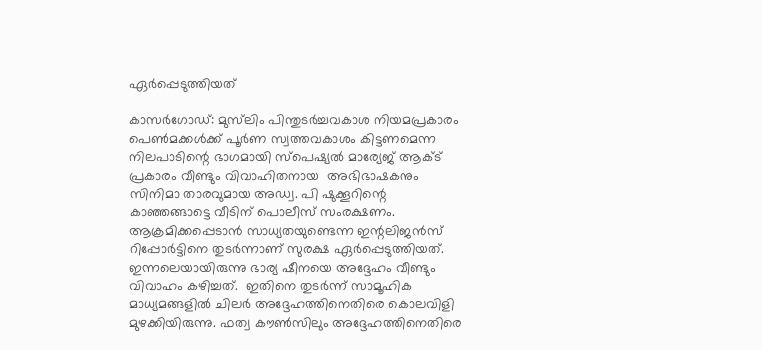ഏർപ്പെടുത്തിയത്

കാസർഗോഡ്: മുസ്‌ലിം പിന്തുടർച്ചവകാശ നിയമപ്രകാരം പെൺമക്കൾക്ക് പൂർണ സ്വത്തവകാശം കിട്ടണമെന്ന നിലപാടിന്റെ ഭാഗമായി സ്പെഷ്യൽ മാര്യേജ് ആക്ട് പ്രകാരം വീണ്ടും വിവാഹിതനായ  അഭിഭാഷകനും സിനിമാ താരവുമായ അഡ്വ. പി ഷുക്കൂറിന്റെ കാഞ്ഞങ്ങാട്ടെ വീടിന് പൊലീസ് സംരക്ഷണം. ആക്രമിക്കപ്പെടാൻ സാധ്യതയുണ്ടെന്ന ഇന്റലിജൻസ് റിപ്പോർട്ടിനെ തുടർന്നാണ് സുരക്ഷ ഏർപ്പെടുത്തിയത്.
ഇന്നലെയായിരുന്നു ഭാര്യ ഷീനയെ അദ്ദേഹം വീണ്ടും വിവാഹം കഴിച്ചത്.  ഇതിനെ തുടർന്ന് സാമൂഹിക മാധ്യമങ്ങളിൽ ചിലർ അദ്ദേഹത്തിനെതിരെ കൊലവിളി മുഴക്കിയിരുന്നു. ഫത്വ കൗൺസിലും അദ്ദേഹത്തിനെതിരെ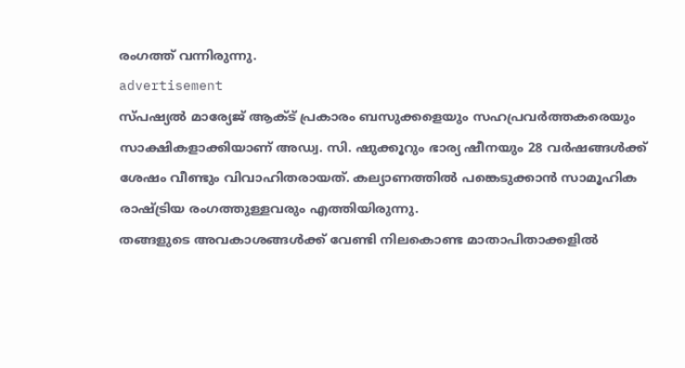രംഗത്ത് വന്നിരുന്നു.
advertisement
സ്പഷ്യൽ മാര്യേജ് ആക്ട് പ്രകാരം ബസുക്കളെയും സഹപ്രവർത്തകരെയും സാക്ഷികളാക്കിയാണ് അഡ്വ. സി. ഷുക്കൂറും ഭാര്യ ഷീനയും 28 വർഷങ്ങൾക്ക് ശേഷം വീണ്ടും വിവാഹിതരായത്. കല്യാണത്തിൽ പങ്കെടുക്കാൻ സാമൂഹിക രാഷ്ട്രിയ രംഗത്തുള്ളവരും എത്തിയിരുന്നു.
തങ്ങളുടെ അവകാശങ്ങൾക്ക് വേണ്ടി നിലകൊണ്ട മാതാപിതാക്കളിൽ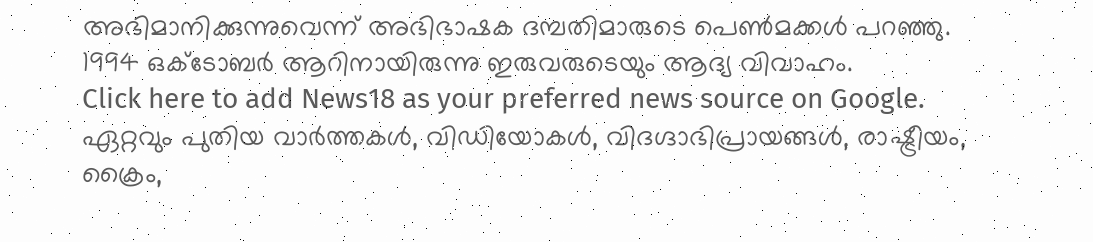അഭിമാനിക്കുന്നുവെന്ന് അഭിഭാഷക ദമ്പതിമാരുടെ പെൺമക്കൾ പറഞ്ഞു. 1994 ഒക്ടോബർ ആറിനായിരുന്നു ഇരുവരുടെയും ആദ്യ വിവാഹം.
Click here to add News18 as your preferred news source on Google.
ഏറ്റവും പുതിയ വാർത്തകൾ, വിഡിയോകൾ, വിദഗ്ദാഭിപ്രായങ്ങൾ, രാഷ്ട്രീയം, ക്രൈം,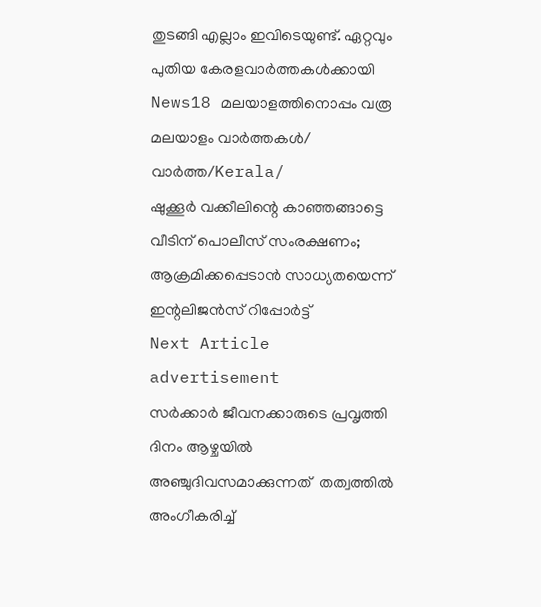തുടങ്ങി എല്ലാം ഇവിടെയുണ്ട്. ഏറ്റവും പുതിയ കേരളവാർത്തകൾക്കായി News18 മലയാളത്തിനൊപ്പം വരൂ
മലയാളം വാർത്തകൾ/ വാർത്ത/Kerala/
ഷുക്കൂർ വക്കീലിന്റെ കാഞ്ഞങ്ങാട്ടെ വീടിന് പൊലീസ് സംരക്ഷണം; ആക്രമിക്കപ്പെടാൻ സാധ്യതയെന്ന് ഇന്റലിജൻസ് റിപ്പോർട്ട്
Next Article
advertisement
സർക്കാർ ജീവനക്കാരുടെ പ്രവൃത്തി ദിനം ആഴ്ചയിൽ അഞ്ചുദിവസമാക്കുന്നത്  തത്വത്തിൽ അംഗീകരിച്ച്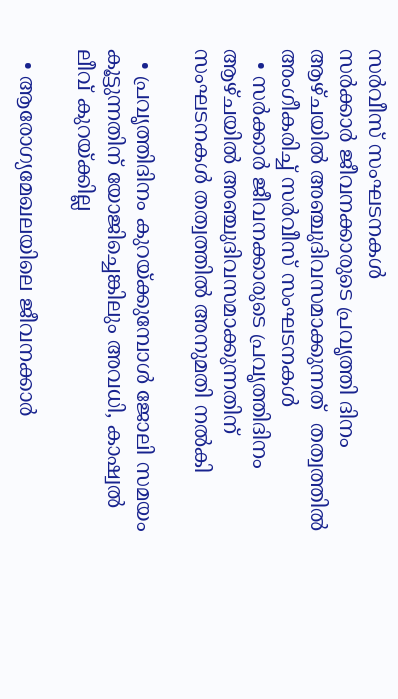സർവീസ് സംഘടനകൾ
സർക്കാർ ജീവനക്കാരുടെ പ്രവൃത്തി ദിനം ആഴ്ചയിൽ അഞ്ചുദിവസമാക്കുന്നത്  തത്വത്തിൽ അംഗീകരിച്ച് സർവീസ് സംഘടനകൾ
  • സർക്കാർ ജീവനക്കാരുടെ പ്രവൃത്തിദിനം ആഴ്ചയിൽ അഞ്ചുദിവസമാക്കുന്നതിന് സംഘടനകൾ തത്വത്തിൽ അനുമതി നൽകി

  • പ്രവൃത്തിദിനം കുറയ്ക്കുമ്പോൾ ജോലി സമയം കൂട്ടുന്നതിന് യോജിച്ചെങ്കിലും അവധി, കാഷ്വൽ ലീവ് കുറയ്ക്കില്ല

  • ആരോഗ്യമേഖലയിലെ ജീവനക്കാർ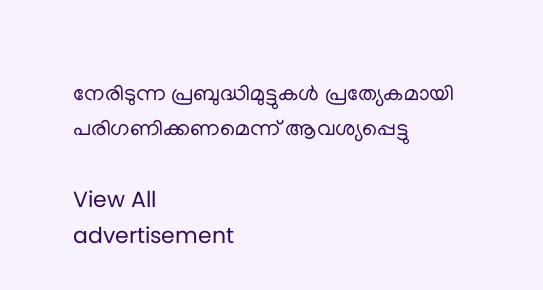നേരിടുന്ന പ്രബുദ്ധിമുട്ടുകൾ പ്രത്യേകമായി പരിഗണിക്കണമെന്ന് ആവശ്യപ്പെട്ടു

View All
advertisement